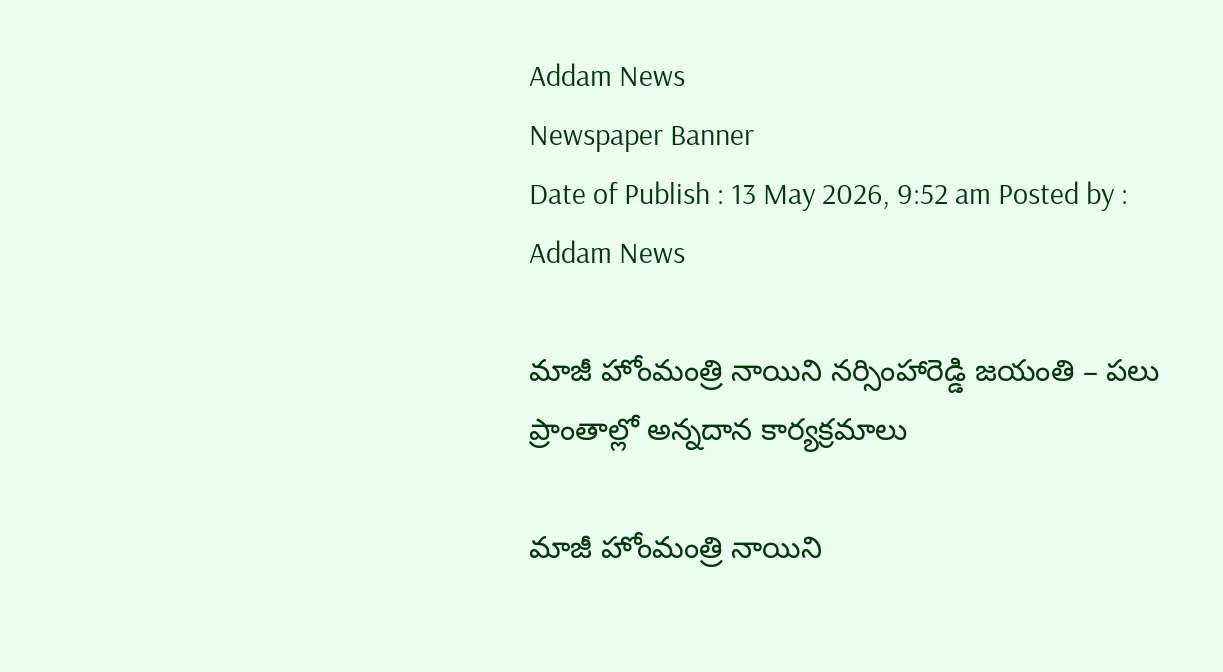Addam News
Newspaper Banner
Date of Publish : 13 May 2026, 9:52 am Posted by : Addam News

మాజీ హోంమంత్రి నాయిని న‌ర్సింహారెడ్డి జ‌యంతి – ప‌లు ప్రాంతాల్లో అన్న‌దాన కార్య‌క్ర‌మాలు

మాజీ హోంమంత్రి నాయిని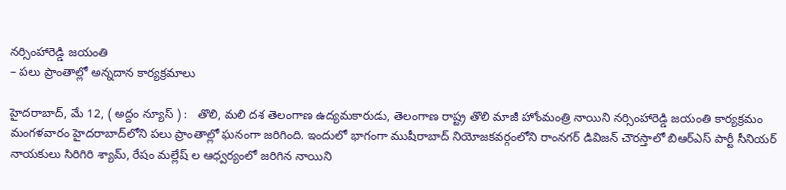న‌ర్సింహారెడ్డి జ‌యంతి
– ప‌లు ప్రాంతాల్లో అన్న‌దాన కార్య‌క్ర‌మాలు

హైదరాబాద్, మే 12, ( అద్దం న్యూస్ ) :   తొలి, మ‌లి ద‌శ తెలంగాణ ఉద్య‌మ‌కారుడు, తెలంగాణ రాష్ట్ర తొలి మాజీ హోంమంత్రి నాయిని న‌ర్సింహారెడ్డి జ‌యంతి కార్య‌క్ర‌మం మంగ‌ళ‌వారం హైద‌రాబాద్‌లోని ప‌లు ప్రాంతాల్లో ఘ‌నంగా జ‌రిగింది. ఇందులో భాగంగా ముషీరాబాద్ నియోజ‌క‌వ‌ర్గంలోని రాంన‌గ‌ర్ డివిజ‌న్ చౌర‌స్తాలో బిఆర్ఎస్ పార్టీ సీనియ‌ర్ నాయ‌కులు సిరిగిరి శ్యామ్‌, రేషం మ‌ల్లేష్ ల ఆధ్వ‌ర్యంలో జ‌రిగిన నాయిని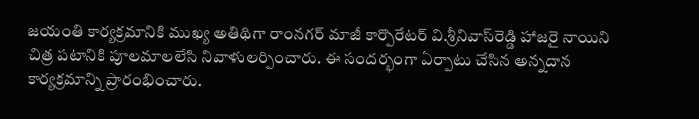జ‌యంతి కార్య‌క్ర‌మానికి ముఖ్య అతిథిగా రాంన‌గ‌ర్ మాజీ కార్పొరేట‌ర్ వి.శ్రీనివాస్‌రెడ్డి హాజ‌రై నాయిని చిత్ర ప‌టానికి పూల‌మాల‌లేసి నివాళుల‌ర్పించారు. ఈ సంద‌ర్భంగా ఏర్పాటు చేసిన అన్న‌దాన కార్య‌క్ర‌మాన్ని ప్రారంభించారు.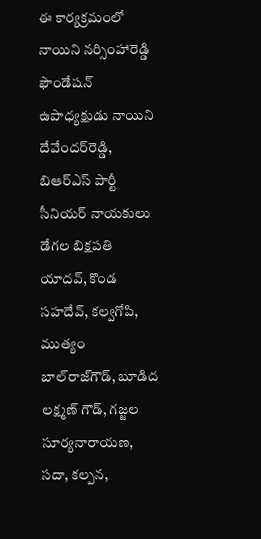ఈ కార్య‌క్ర‌మంలో నాయిని న‌ర్సింహారెడ్డి ఫౌండేష‌న్ ఉపాధ్య‌క్షుడు నాయిని దేవేందర్‌రెడ్డి, బిఆర్ఎస్ పార్టీ సీనియ‌ర్ నాయ‌కులు డేగ‌ల బిక్ష‌ప‌తి యాద‌వ్‌, కొండ స‌హ‌దేవ్‌, క‌ల్వ‌గోపి, ముత్యం బాల్‌రాజ్‌గౌడ్‌, బూడిద ల‌క్ష్మ‌ణ్ గౌడ్‌, గ‌జ్జ‌ల సూర్య‌నారాయ‌ణ‌, స‌దా, క‌ల్ప‌న‌,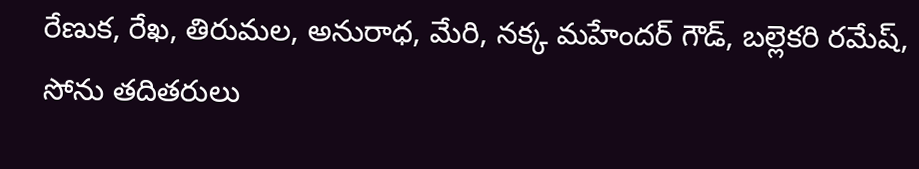రేణుక‌, రేఖ‌, తిరుమ‌ల‌, అనురాధ‌, మేరి, న‌క్క మ‌హేంద‌ర్ గౌడ్‌, బ‌ల్లెక‌రి ర‌మేష్‌, సోను త‌దిత‌రులు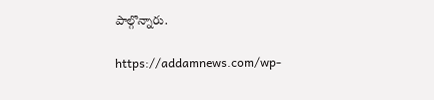పాల్గొన్నారు.

https://addamnews.com/wp-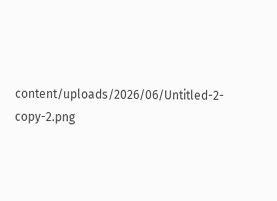content/uploads/2026/06/Untitled-2-copy-2.png